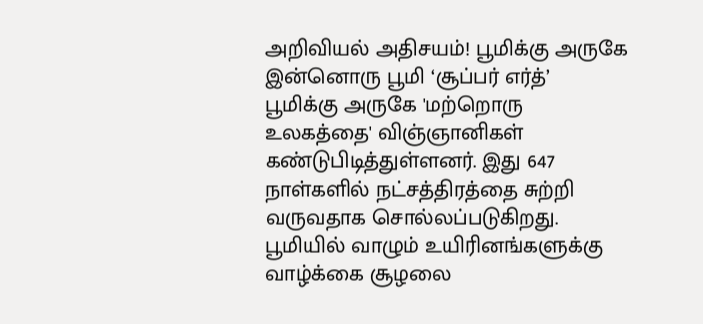அறிவியல் அதிசயம்! பூமிக்கு அருகே இன்னொரு பூமி ‘சூப்பர் எர்த்’
பூமிக்கு அருகே 'மற்றொரு உலகத்தை' விஞ்ஞானிகள் கண்டுபிடித்துள்ளனர். இது 647 நாள்களில் நட்சத்திரத்தை சுற்றி வருவதாக சொல்லப்படுகிறது. பூமியில் வாழும் உயிரினங்களுக்கு வாழ்க்கை சூழலை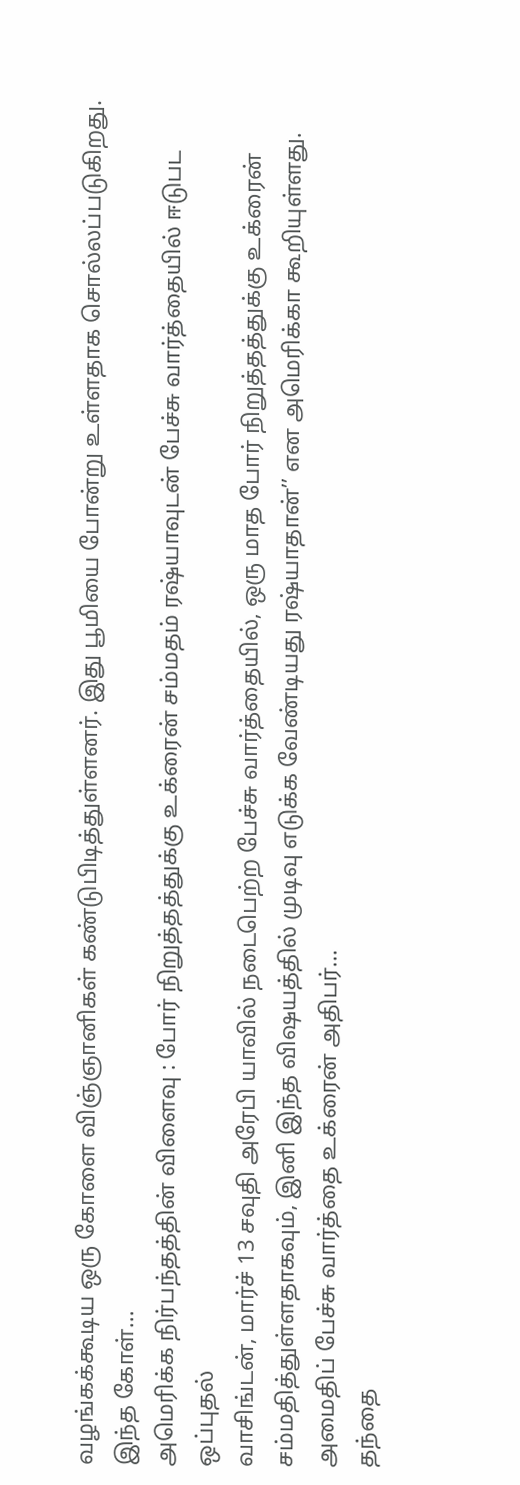வழங்கக்கூடிய ஒரு கோளை விஞ்ஞானிகள் கண்டுபிடித்துள்ளனர். இது பூமியை போன்று உள்ளதாக சொல்லப்படுகிறது. இந்த கோள்…
அமெரிக்க நிர்பந்தத்தின் விளைவு : போர் நிறுத்தத்துக்கு உக்ரைன் சம்மதம் ரஷ்யாவுடன் பேச்சு வார்த்தையில் ஈடுபட ஒப்புதல்
வாசிங்டன், மார்ச் 13 சவுதி அரேபி யாவில் நடைபெற்ற பேச்சு வார்த்தையில், ஒரு மாத போர் நிறுத்தத்துக்கு உக்ரைன் சம்மதித்துள்ளதாகவும், இனி இந்த விஷயத்தில் முடிவு எடுக்க வேண்டியது ரஷ்யாதான்’’ என அமெரிக்கா கூறியுள்ளது. அமைதிப் பேச்சு வார்த்தை உக்ரைன் அதிபர்…
தந்தை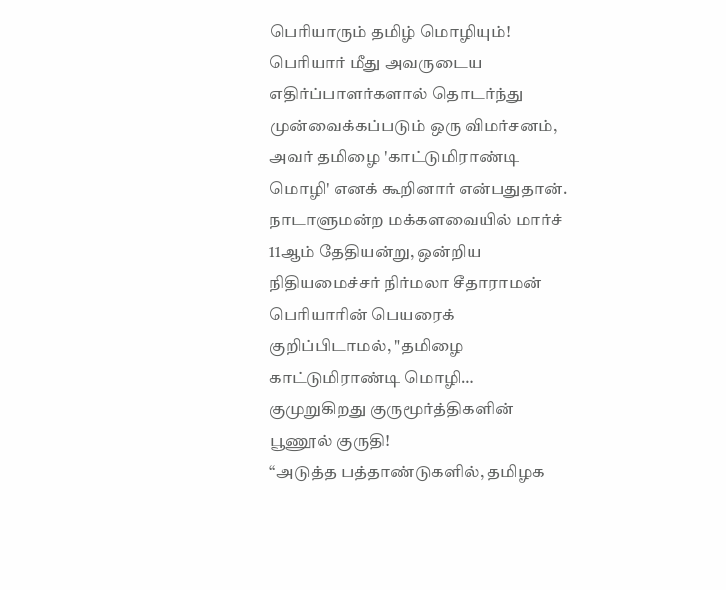பெரியாரும் தமிழ் மொழியும்!
பெரியார் மீது அவருடைய எதிர்ப்பாளர்களால் தொடர்ந்து முன்வைக்கப்படும் ஒரு விமர்சனம், அவர் தமிழை 'காட்டுமிராண்டி மொழி' எனக் கூறினார் என்பதுதான். நாடாளுமன்ற மக்களவையில் மார்ச் 11ஆம் தேதியன்று, ஒன்றிய நிதியமைச்சர் நிர்மலா சீதாராமன் பெரியாரின் பெயரைக் குறிப்பிடாமல், "தமிழை காட்டுமிராண்டி மொழி…
குமுறுகிறது குருமூர்த்திகளின் பூணூல் குருதி!
‘‘அடுத்த பத்தாண்டுகளில், தமிழக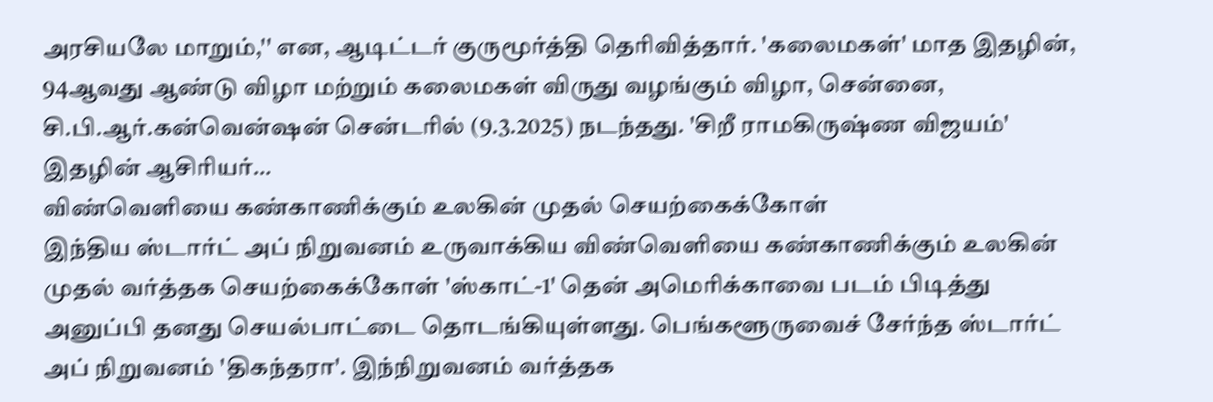அரசியலே மாறும்,'' என, ஆடிட்டர் குருமூர்த்தி தெரிவித்தார். 'கலைமகள்' மாத இதழின், 94ஆவது ஆண்டு விழா மற்றும் கலைமகள் விருது வழங்கும் விழா, சென்னை, சி.பி.ஆர்.கன்வென்ஷன் சென்டரில் (9.3.2025) நடந்தது. 'சிறீ ராமகிருஷ்ண விஜயம்' இதழின் ஆசிரியர்…
விண்வெளியை கண்காணிக்கும் உலகின் முதல் செயற்கைக்கோள்
இந்திய ஸ்டார்ட் அப் நிறுவனம் உருவாக்கிய விண்வெளியை கண்காணிக்கும் உலகின் முதல் வர்த்தக செயற்கைக்கோள் 'ஸ்காட்-1' தென் அமெரிக்காவை படம் பிடித்து அனுப்பி தனது செயல்பாட்டை தொடங்கியுள்ளது. பெங்களூருவைச் சேர்ந்த ஸ்டார்ட் அப் நிறுவனம் 'திகந்தரா'. இந்நிறுவனம் வர்த்தக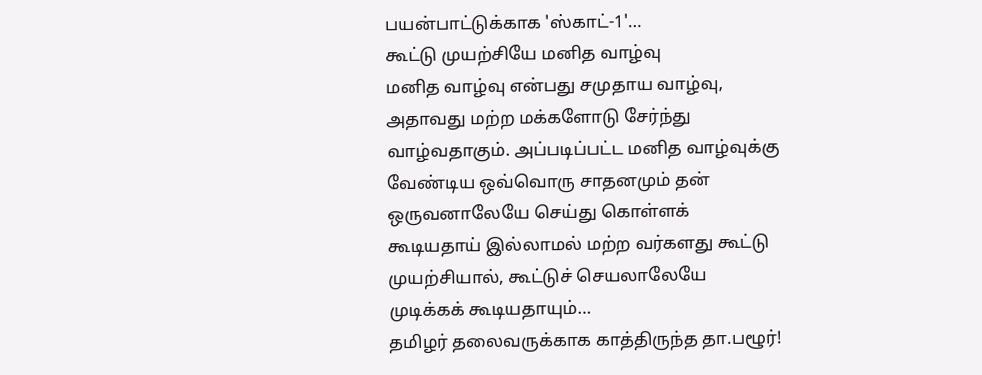பயன்பாட்டுக்காக 'ஸ்காட்-1'…
கூட்டு முயற்சியே மனித வாழ்வு
மனித வாழ்வு என்பது சமுதாய வாழ்வு, அதாவது மற்ற மக்களோடு சேர்ந்து வாழ்வதாகும். அப்படிப்பட்ட மனித வாழ்வுக்கு வேண்டிய ஒவ்வொரு சாதனமும் தன் ஒருவனாலேயே செய்து கொள்ளக் கூடியதாய் இல்லாமல் மற்ற வர்களது கூட்டு முயற்சியால், கூட்டுச் செயலாலேயே முடிக்கக் கூடியதாயும்…
தமிழர் தலைவருக்காக காத்திருந்த தா.பழூர்!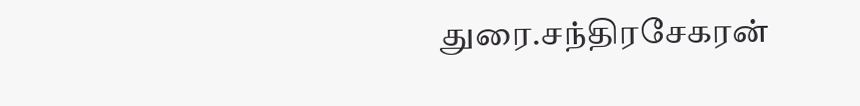துரை.சந்திரசேகரன்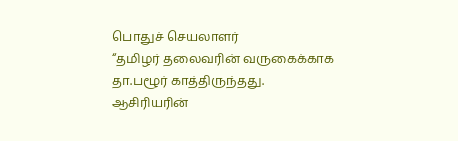பொதுச் செயலாளர்
“தமிழர் தலைவரின் வருகைக்காக தா.பழூர் காத்திருந்தது. ஆசிரியரின்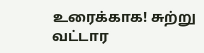உரைக்காக! சுற்று வட்டார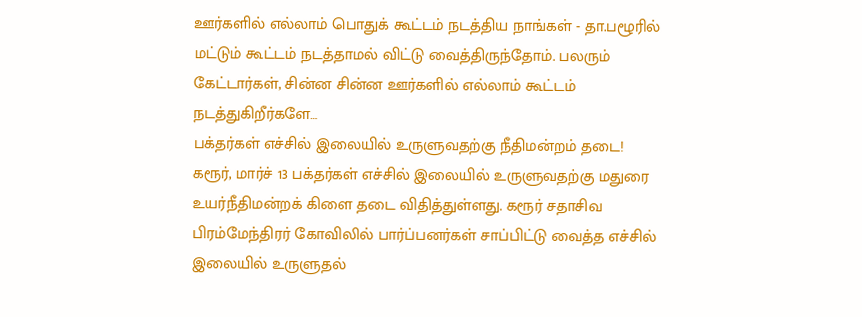ஊர்களில் எல்லாம் பொதுக் கூட்டம் நடத்திய நாங்கள் - தா.பழூரில் மட்டும் கூட்டம் நடத்தாமல் விட்டு வைத்திருந்தோம். பலரும் கேட்டார்கள், சின்ன சின்ன ஊர்களில் எல்லாம் கூட்டம் நடத்துகிறீர்களே…
பக்தர்கள் எச்சில் இலையில் உருளுவதற்கு நீதிமன்றம் தடை!
கரூர், மார்ச் 13 பக்தர்கள் எச்சில் இலையில் உருளுவதற்கு மதுரை உயர்நீதிமன்றக் கிளை தடை விதித்துள்ளது. கரூர் சதாசிவ பிரம்மேந்திரர் கோவிலில் பார்ப்பனர்கள் சாப்பிட்டு வைத்த எச்சில் இலையில் உருளுதல்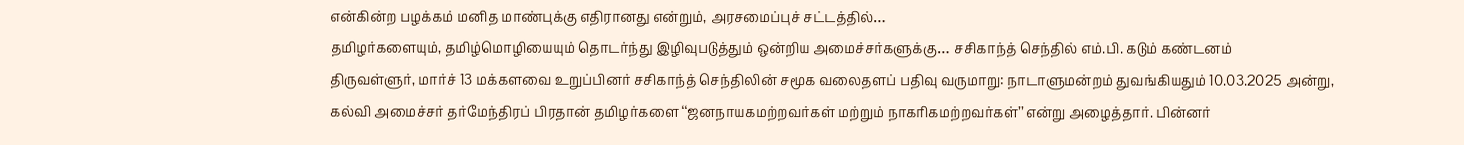என்கின்ற பழக்கம் மனித மாண்புக்கு எதிரானது என்றும், அரசமைப்புச் சட்டத்தில்…
தமிழர்களையும், தமிழ்மொழியையும் தொடர்ந்து இழிவுபடுத்தும் ஒன்றிய அமைச்சர்களுக்கு… சசிகாந்த் செந்தில் எம்.பி. கடும் கண்டனம்
திருவள்ளுர், மார்ச் 13 மக்களவை உறுப்பினர் சசிகாந்த் செந்திலின் சமூக வலைதளப் பதிவு வருமாறு: நாடாளுமன்றம் துவங்கியதும் 10.03.2025 அன்று, கல்வி அமைச்சர் தர்மேந்திரப் பிரதான் தமிழர்களை ‘‘ஜனநாயகமற்றவர்கள் மற்றும் நாகரிகமற்றவர்கள்’’ என்று அழைத்தார். பின்னர்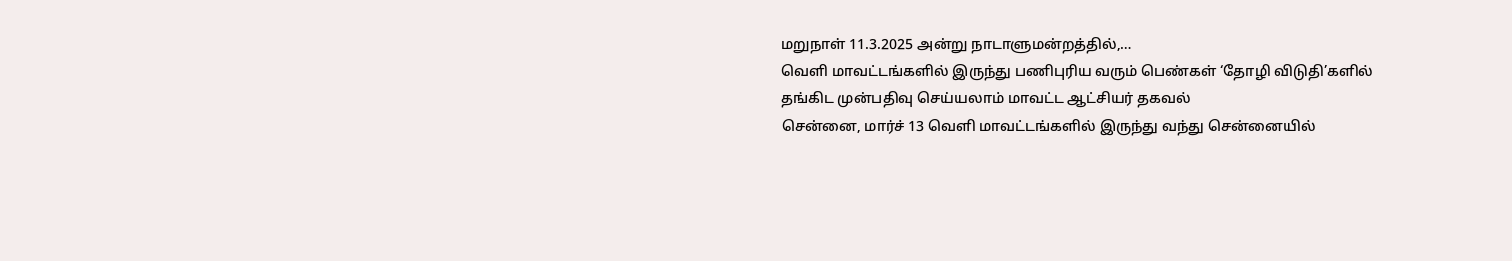மறுநாள் 11.3.2025 அன்று நாடாளுமன்றத்தில்,…
வெளி மாவட்டங்களில் இருந்து பணிபுரிய வரும் பெண்கள் ‘தோழி விடுதி’களில் தங்கிட முன்பதிவு செய்யலாம் மாவட்ட ஆட்சியர் தகவல்
சென்னை, மார்ச் 13 வெளி மாவட்டங்களில் இருந்து வந்து சென்னையில்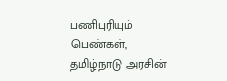பணிபுரியும் பெண்கள், தமிழ்நாடு அரசின்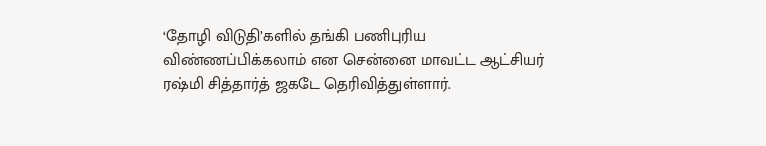‘தோழி விடுதி’களில் தங்கி பணிபுரிய விண்ணப்பிக்கலாம் என சென்னை மாவட்ட ஆட்சியர் ரஷ்மி சித்தார்த் ஜகடே தெரிவித்துள்ளார்.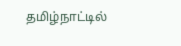தமிழ்நாட்டில்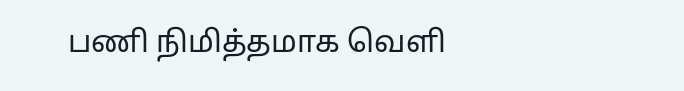பணி நிமித்தமாக வெளி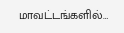மாவட்டங்களில்…